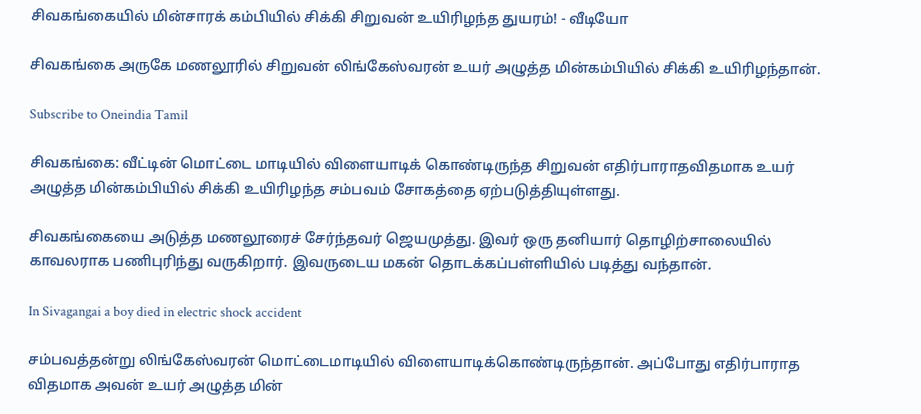சிவகங்கையில் மின்சாரக் கம்பியில் சிக்கி சிறுவன் உயிரிழந்த துயரம்! - வீடியோ

சிவகங்கை அருகே மணலூரில் சிறுவன் லிங்கேஸ்வரன் உயர் அழுத்த மின்கம்பியில் சிக்கி உயிரிழந்தான்.

Subscribe to Oneindia Tamil

சிவகங்கை: வீட்டின் மொட்டை மாடியில் விளையாடிக் கொண்டிருந்த சிறுவன் எதிர்பாராதவிதமாக உயர் அழுத்த மின்கம்பியில் சிக்கி உயிரிழந்த சம்பவம் சோகத்தை ஏற்படுத்தியுள்ளது.

சிவகங்கையை அடுத்த மணலூரைச் சேர்ந்தவர் ஜெயமுத்து. இவர் ஒரு தனியார் தொழிற்சாலையில் காவலராக பணிபுரிந்து வருகிறார். இவருடைய மகன் தொடக்கப்பள்ளியில் படித்து வந்தான்.

In Sivagangai a boy died in electric shock accident

சம்பவத்தன்று லிங்கேஸ்வரன் மொட்டைமாடியில் விளையாடிக்கொண்டிருந்தான். அப்போது எதிர்பாராத விதமாக அவன் உயர் அழுத்த மின்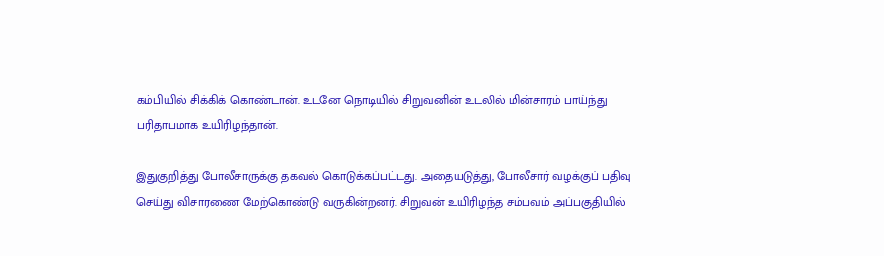கம்பியில் சிக்கிக் கொண்டான். உடனே நொடியில் சிறுவனின் உடலில் மின்சாரம் பாய்ந்து பரிதாபமாக உயிரிழந்தான்.

இதுகுறித்து போலீசாருக்கு தகவல் கொடுக்கப்பட்டது. அதையடுத்து, போலீசார் வழக்குப் பதிவு செய்து விசாரணை மேற்கொண்டு வருகின்றனர். சிறுவன் உயிரிழந்த சம்பவம் அப்பகுதியில்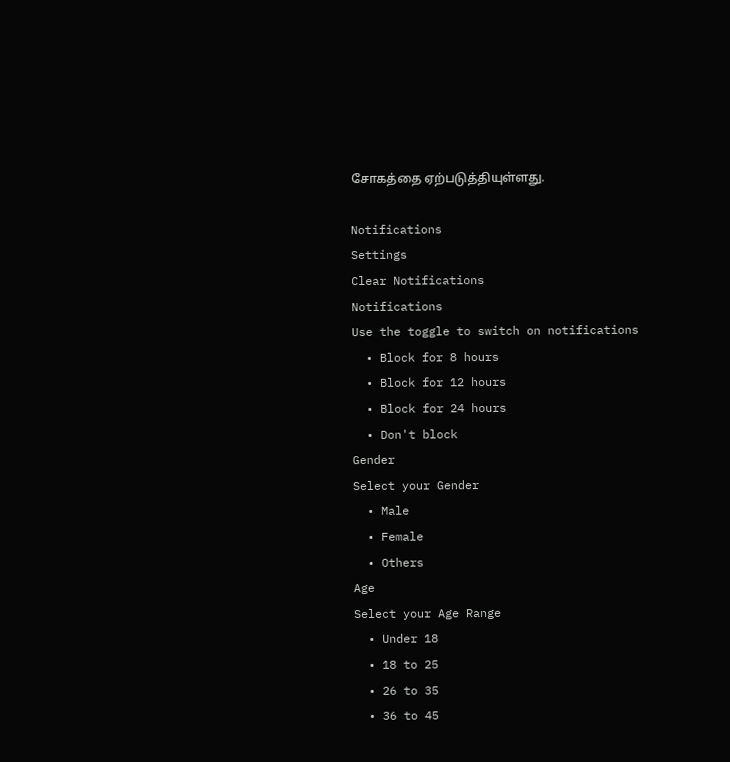சோகத்தை ஏற்படுத்தியுள்ளது.

Notifications
Settings
Clear Notifications
Notifications
Use the toggle to switch on notifications
  • Block for 8 hours
  • Block for 12 hours
  • Block for 24 hours
  • Don't block
Gender
Select your Gender
  • Male
  • Female
  • Others
Age
Select your Age Range
  • Under 18
  • 18 to 25
  • 26 to 35
  • 36 to 45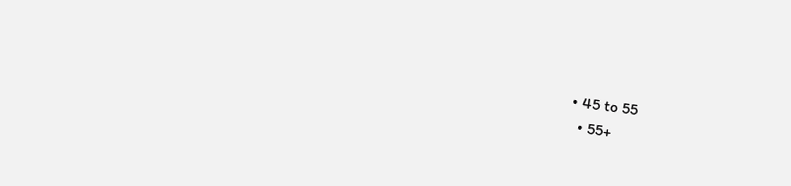• 45 to 55
  • 55+